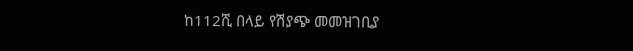ከ112ሺ በላይ የሽያጭ መመዝገቢያ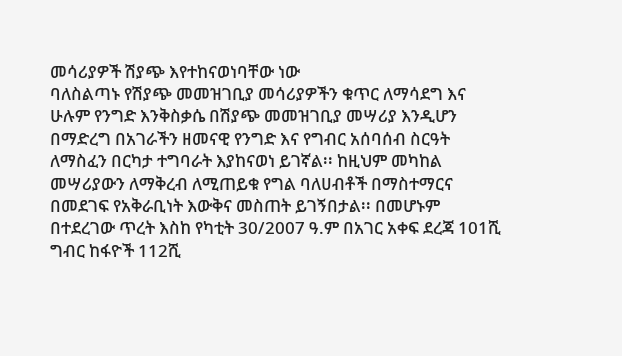መሳሪያዎች ሽያጭ እየተከናወነባቸው ነው
ባለስልጣኑ የሽያጭ መመዝገቢያ መሳሪያዎችን ቁጥር ለማሳደግ እና ሁሉም የንግድ እንቅስቃሴ በሽያጭ መመዝገቢያ መሣሪያ እንዲሆን በማድረግ በአገራችን ዘመናዊ የንግድ እና የግብር አሰባሰብ ስርዓት ለማስፈን በርካታ ተግባራት እያከናወነ ይገኛል፡፡ ከዚህም መካከል መሣሪያውን ለማቅረብ ለሚጠይቁ የግል ባለሀብቶች በማስተማርና በመደገፍ የአቅራቢነት እውቅና መስጠት ይገኝበታል፡፡ በመሆኑም በተደረገው ጥረት እስከ የካቲት 30/2007 ዓ.ም በአገር አቀፍ ደረጃ 101ሺ ግብር ከፋዮች 112ሺ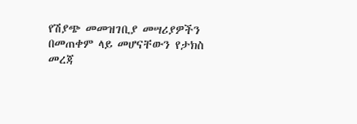የሽያጭ መመዝገቢያ መሣሪያዎችን በመጠቀም ላይ መሆናቸውን የታክስ መረጃ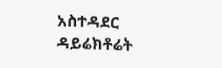አስተዳደር ዳይሬክቶሬት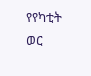የየካቲት ወር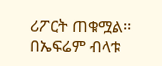ሪፖርት ጠቁሟል፡፡
በኤፍሬም ብላቱ